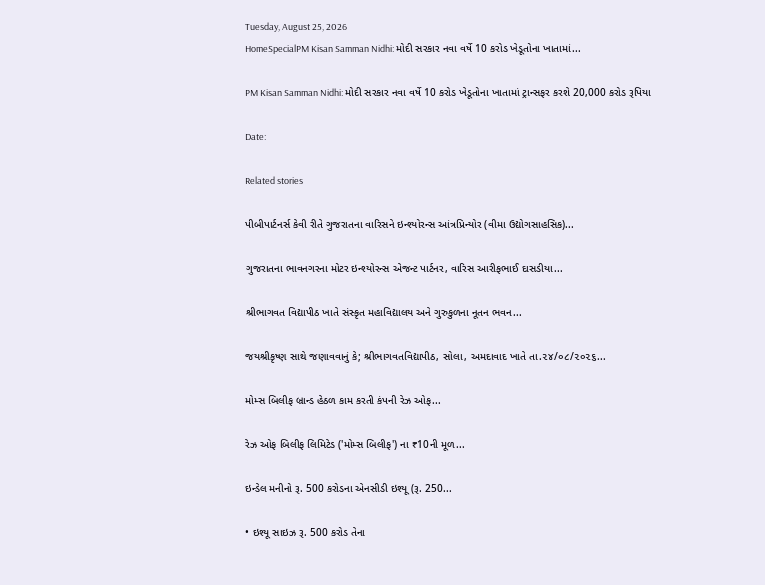Tuesday, August 25, 2026
HomeSpecialPM Kisan Samman Nidhi: મોદી સરકાર નવા વર્ષે 10 કરોડ ખેડૂતોના ખાતામાં...

PM Kisan Samman Nidhi: મોદી સરકાર નવા વર્ષે 10 કરોડ ખેડૂતોના ખાતામાં ટ્રાન્સફર કરશે 20,000 કરોડ રૂપિયા

Date:

Related stories

પીબીપાર્ટનર્સ કેવી રીતે ગુજરાતના વારિસને ઇન્શ્યોરન્સ આંત્રપ્રિન્યોર (વીમા ઉદ્યોગસાહસિક)...

ગુજરાતના ભાવનગરના મોટર ઇન્શ્યોરન્સ એજન્ટ પાર્ટનર, વારિસ આરીફભાઈ દાસડીયા...

શ્રીભાગવત વિદ્યાપીઠ ખાતે સંસ્કૃત મહાવિદ્યાલય અને ગુરુકુળના નૂતન ભવન...

જયશ્રીકૃષ્ણ સાથે જણાવવાનું કે; શ્રીભાગવતવિદ્યાપીઠ, સોલા, અમદાવાદ ખાતે તા.૨૪/૦૮/૨૦૨૬...

મોમ્સ બિલીફ બ્રાન્ડ હેઠળ કામ કરતી કંપની રેઝ ઓફ...

રેઝ ઓફ બિલીફ લિમિટેડ ('મોમ્સ બિલીફ') ના ₹10ની મૂળ...

ઇન્ડેલ મનીનો રૂ. 500 કરોડના એનસીડી ઇશ્યૂ (રૂ. 250...

• ઇશ્યૂ સાઇઝ રૂ. 500 કરોડ તેના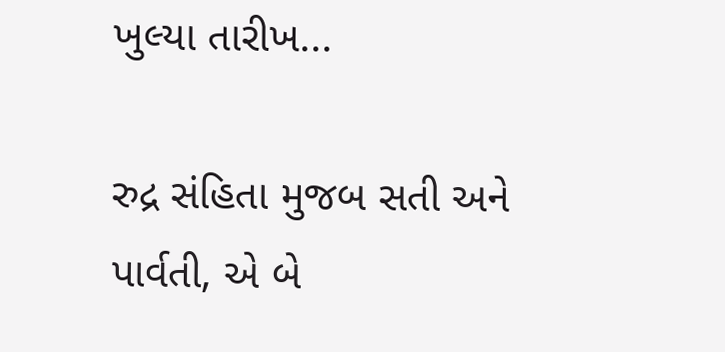ખુલ્યા તારીખ...

રુદ્ર સંહિતા મુજબ સતી અને પાર્વતી, એ બે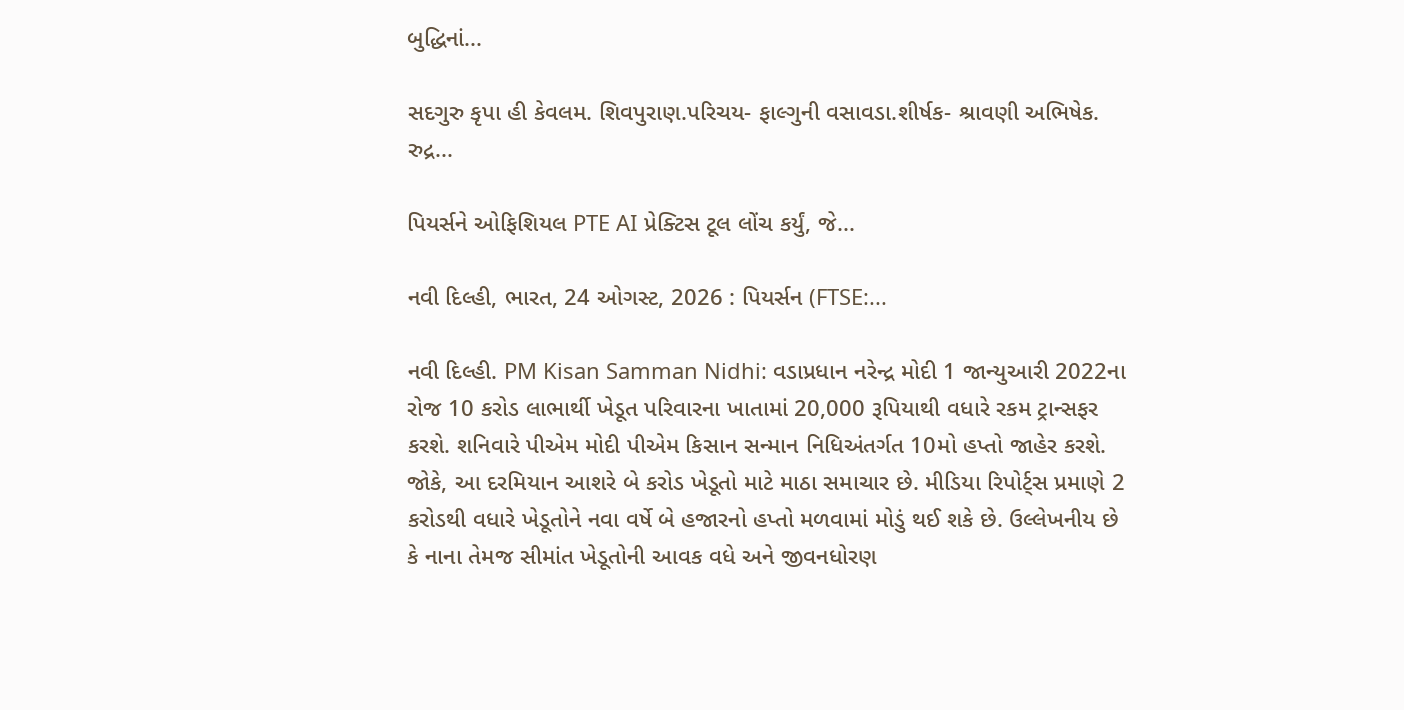બુદ્ધિનાં...

સદગુરુ કૃપા હી કેવલમ. શિવપુરાણ.પરિચય- ફાલ્ગુની વસાવડા.શીર્ષક- શ્રાવણી અભિષેક. રુદ્ર...

પિયર્સને ઓફિશિયલ PTE AI પ્રેક્ટિસ ટૂલ લોંચ કર્યું, જે...

નવી દિલ્હી, ભારત, 24 ઓગસ્ટ, 2026 : પિયર્સન (FTSE:...

નવી દિલ્હી. PM Kisan Samman Nidhi: વડાપ્રધાન નરેન્દ્ર મોદી 1 જાન્યુઆરી 2022ના રોજ 10 કરોડ લાભાર્થી ખેડૂત પરિવારના ખાતામાં 20,000 રૂપિયાથી વધારે રકમ ટ્રાન્સફર કરશે. શનિવારે પીએમ મોદી પીએમ કિસાન સન્માન નિધિઅંતર્ગત 10મો હપ્તો જાહેર કરશે. જોકે, આ દરમિયાન આશરે બે કરોડ ખેડૂતો માટે માઠા સમાચાર છે. મીડિયા રિપોર્ટ્સ પ્રમાણે 2 કરોડથી વધારે ખેડૂતોને નવા વર્ષે બે હજારનો હપ્તો મળવામાં મોડું થઈ શકે છે. ઉલ્લેખનીય છે કે નાના તેમજ સીમાંત ખેડૂતોની આવક વધે અને જીવનધોરણ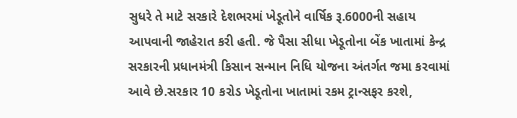સુધરે તે માટે સરકારે દેશભરમાં ખેડૂતોને વાર્ષિક રૂ.6000ની સહાય આપવાની જાહેરાત કરી હતી. જે પૈસા સીધા ખેડૂતોના બેંક ખાતામાં કેન્દ્ર સરકારની પ્રધાનમંત્રી કિસાન સન્માન નિધિ યોજના અંતર્ગત જમા કરવામાં આવે છે.સરકાર 10 કરોડ ખેડૂતોના ખાતામાં રકમ ટ્રાન્સફર કરશે,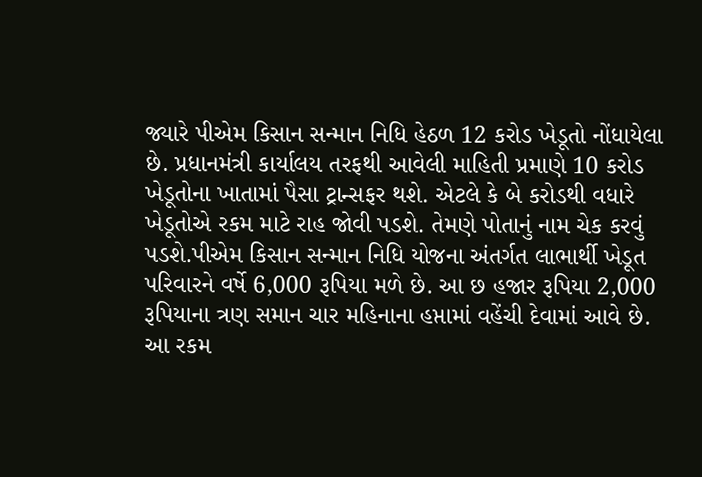જ્યારે પીએમ કિસાન સન્માન નિધિ હેઠળ 12 કરોડ ખેડૂતો નોંધાયેલા છે. પ્રધાનમંત્રી કાર્યાલય તરફથી આવેલી માહિતી પ્રમાણે 10 કરોડ ખેડૂતોના ખાતામાં પૈસા ટ્રાન્સફર થશે. એટલે કે બે કરોડથી વધારે ખેડૂતોએ રકમ માટે રાહ જોવી પડશે. તેમણે પોતાનું નામ ચેક કરવું પડશે.પીએમ કિસાન સન્માન નિધિ યોજના અંતર્ગત લાભાર્થી ખેડૂત પરિવારને વર્ષે 6,000 રૂપિયા મળે છે. આ છ હજાર રૂપિયા 2,000 રૂપિયાના ત્રણ સમાન ચાર મહિનાના હપ્તામાં વહેંચી દેવામાં આવે છે. આ રકમ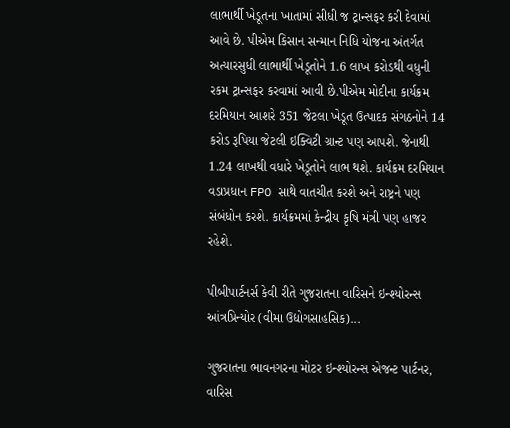લાભાર્થી ખેડૂતના ખાતામાં સીધી જ ટ્રાન્સફર કરી દેવામાં આવે છે. પીએમ કિસાન સન્માન નિધિ યોજના અંતર્ગત અત્યારસુધી લાભાર્થી ખેડૂતોને 1.6 લાખ કરોડથી વધુની રકમ ટ્રાન્સફર કરવામાં આવી છે.પીએમ મોદીના કાર્યક્રમ દરમિયાન આશરે 351 જેટલા ખેડૂત ઉત્પાદક સંગઠનોને 14 કરોડ રૂપિયા જેટલી ઇક્વિટી ગ્રાન્ટ પણ આપશે. જેનાથી 1.24 લાખથી વધારે ખેડૂતોને લાભ થશે. કાર્યક્રમ દરમિયાન વડાપ્રધાન FPO સાથે વાતચીત કરશે અને રાષ્ટ્રને પણ સંબંધોન કરશે. કાર્યક્રમમાં કેન્દ્રીય કૃષિ મંત્રી પણ હાજર રહેશે.

પીબીપાર્ટનર્સ કેવી રીતે ગુજરાતના વારિસને ઇન્શ્યોરન્સ આંત્રપ્રિન્યોર (વીમા ઉદ્યોગસાહસિક)...

ગુજરાતના ભાવનગરના મોટર ઇન્શ્યોરન્સ એજન્ટ પાર્ટનર, વારિસ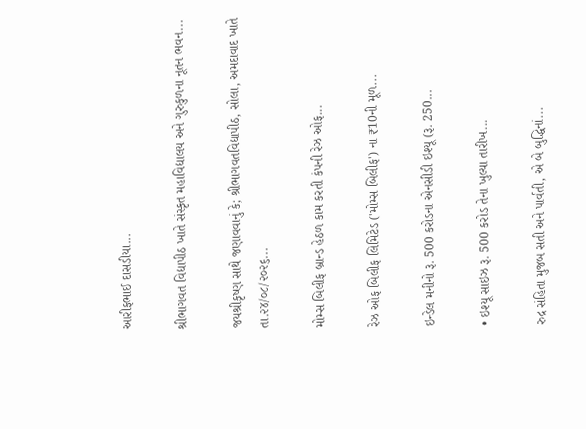આરીફભાઈ દાસડીયા...

શ્રીભાગવત વિદ્યાપીઠ ખાતે સંસ્કૃત મહાવિદ્યાલય અને ગુરુકુળના નૂતન ભવન...

જયશ્રીકૃષ્ણ સાથે જણાવવાનું કે; શ્રીભાગવતવિદ્યાપીઠ, સોલા, અમદાવાદ ખાતે તા.૨૪/૦૮/૨૦૨૬...

મોમ્સ બિલીફ બ્રાન્ડ હેઠળ કામ કરતી કંપની રેઝ ઓફ...

રેઝ ઓફ બિલીફ લિમિટેડ ('મોમ્સ બિલીફ') ના ₹10ની મૂળ...

ઇન્ડેલ મનીનો રૂ. 500 કરોડના એનસીડી ઇશ્યૂ (રૂ. 250...

• ઇશ્યૂ સાઇઝ રૂ. 500 કરોડ તેના ખુલ્યા તારીખ...

રુદ્ર સંહિતા મુજબ સતી અને પાર્વતી, એ બે બુદ્ધિનાં...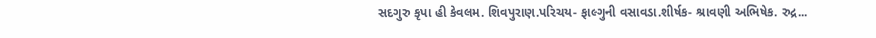સદગુરુ કૃપા હી કેવલમ. શિવપુરાણ.પરિચય- ફાલ્ગુની વસાવડા.શીર્ષક- શ્રાવણી અભિષેક. રુદ્ર...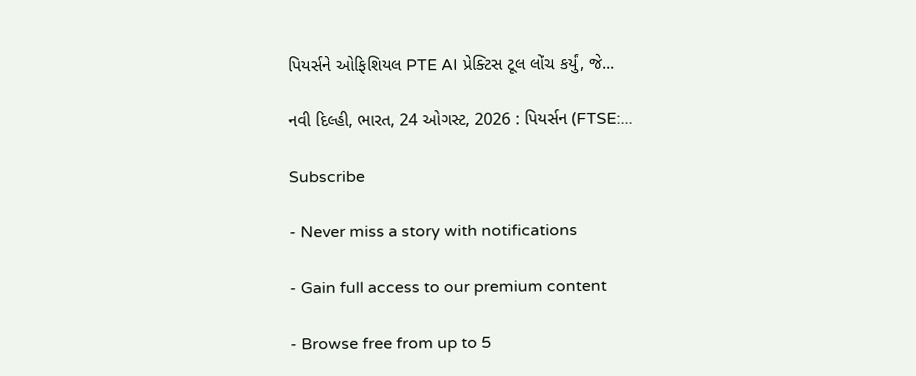પિયર્સને ઓફિશિયલ PTE AI પ્રેક્ટિસ ટૂલ લોંચ કર્યું, જે...

નવી દિલ્હી, ભારત, 24 ઓગસ્ટ, 2026 : પિયર્સન (FTSE:...

Subscribe

- Never miss a story with notifications

- Gain full access to our premium content

- Browse free from up to 5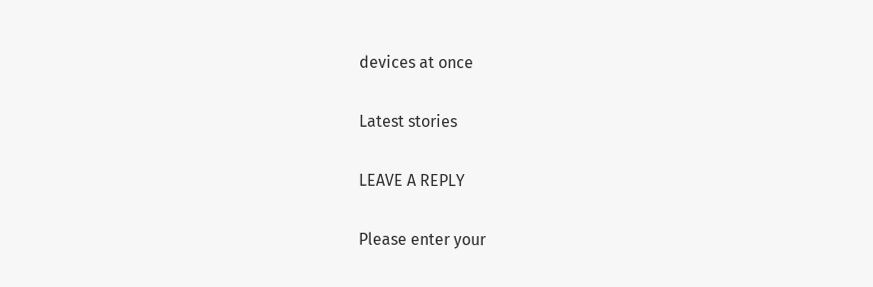devices at once

Latest stories

LEAVE A REPLY

Please enter your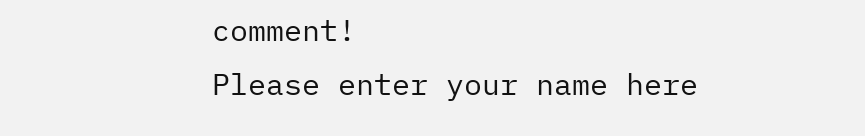comment!
Please enter your name here